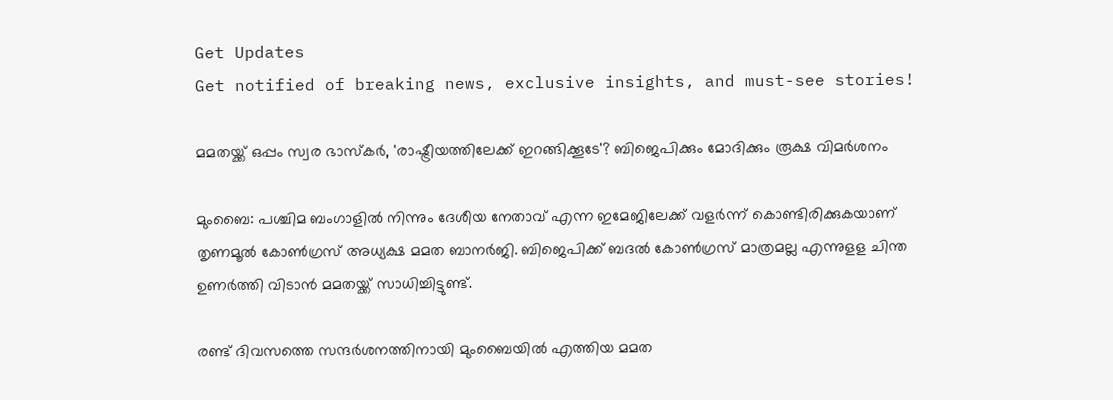Get Updates
Get notified of breaking news, exclusive insights, and must-see stories!

മമതയ്ക്ക് ഒപ്പം സ്വര ഭാസ്കർ, 'രാഷ്ട്രീയത്തിലേക്ക് ഇറങ്ങിക്കൂടേ'? ബിജെപിക്കും മോദിക്കും രൂക്ഷ വിമർശനം

മുംബൈ: പശ്ചിമ ബംഗാളില്‍ നിന്നും ദേശീയ നേതാവ് എന്ന ഇമേജിലേക്ക് വളര്‍ന്ന് കൊണ്ടിരിക്കുകയാണ് തൃണമൂല്‍ കോണ്‍ഗ്രസ് അധ്യക്ഷ മമത ബാനര്‍ജി. ബിജെപിക്ക് ബദല്‍ കോണ്‍ഗ്രസ് മാത്രമല്ല എന്നുളള ചിന്ത ഉണര്‍ത്തി വിടാന്‍ മമതയ്ക്ക് സാധിച്ചിട്ടുണ്ട്.

രണ്ട് ദിവസത്തെ സന്ദര്‍ശനത്തിനായി മുംബൈയില്‍ എത്തിയ മമത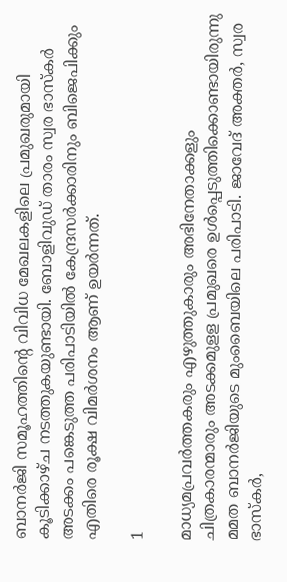ബാനര്‍ജി സമൂഹത്തിന്റെ വിവിധ മേഖലകളിലെ പ്രമുഖരുമായി കൂടിക്കാഴ്ച നടത്തുകയുണ്ടായി. ബോളിവുഡ് താരം സ്വര ഭാസ്‌കര്‍ അടക്കം പങ്കെടുത്ത പരിപാടിയില്‍ കേന്ദ്രസര്‍ക്കാരിനും ബിജെപിക്കും എതിരെ രൂക്ഷ വിമര്‍ശനം ആണ് ഉയര്‍ന്നത്.

1

മാധ്യമപ്രവര്‍ത്തകരും എഴുത്തുകാരും അഭിനേതാക്കളും ചിത്രകാരന്മാരും അടക്കമുളള പ്രമുഖരെ ഉള്‍പ്പെടുത്തിക്കൊണ്ടായിരുന്നു മമത ബാനര്‍ജിയുടെ മുംബൈയിലെ പരിപാടി. ജാവേദ് അക്തര്‍, സ്വര ഭാസ്‌കര്‍,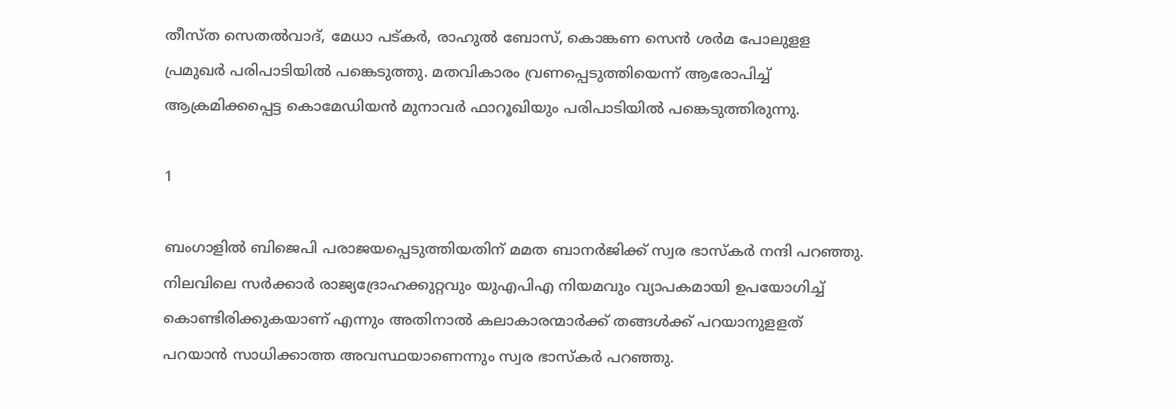തീസ്ത സെതല്‍വാദ്, മേധാ പട്കര്‍, രാഹുല്‍ ബോസ്, കൊങ്കണ സെന്‍ ശര്‍മ പോലുളള പ്രമുഖര്‍ പരിപാടിയില്‍ പങ്കെടുത്തു. മതവികാരം വ്രണപ്പെടുത്തിയെന്ന് ആരോപിച്ച് ആക്രമിക്കപ്പെട്ട കൊമേഡിയന്‍ മുനാവര്‍ ഫാറൂഖിയും പരിപാടിയില്‍ പങ്കെടുത്തിരുന്നു.

1

ബംഗാളില്‍ ബിജെപി പരാജയപ്പെടുത്തിയതിന് മമത ബാനര്‍ജിക്ക് സ്വര ഭാസ്‌കര്‍ നന്ദി പറഞ്ഞു. നിലവിലെ സര്‍ക്കാര്‍ രാജ്യദ്രോഹക്കുറ്റവും യുഎപിഎ നിയമവും വ്യാപകമായി ഉപയോഗിച്ച് കൊണ്ടിരിക്കുകയാണ് എന്നും അതിനാല്‍ കലാകാരന്മാര്‍ക്ക് തങ്ങള്‍ക്ക് പറയാനുളളത് പറയാന്‍ സാധിക്കാത്ത അവസ്ഥയാണെന്നും സ്വര ഭാസ്‌കര്‍ പറഞ്ഞു.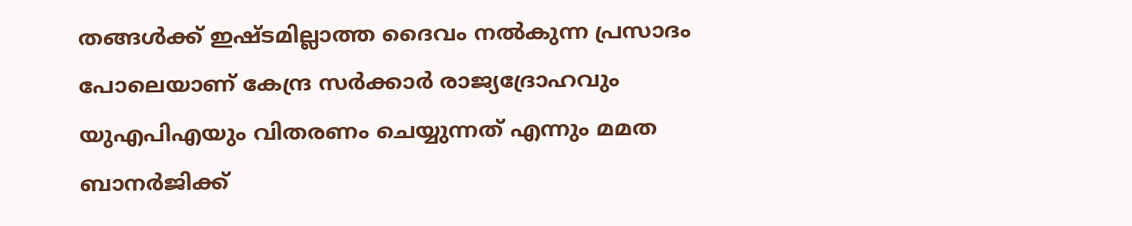തങ്ങള്‍ക്ക് ഇഷ്ടമില്ലാത്ത ദൈവം നല്‍കുന്ന പ്രസാദം പോലെയാണ് കേന്ദ്ര സര്‍ക്കാര്‍ രാജ്യദ്രോഹവും യുഎപിഎയും വിതരണം ചെയ്യുന്നത് എന്നും മമത ബാനര്‍ജിക്ക്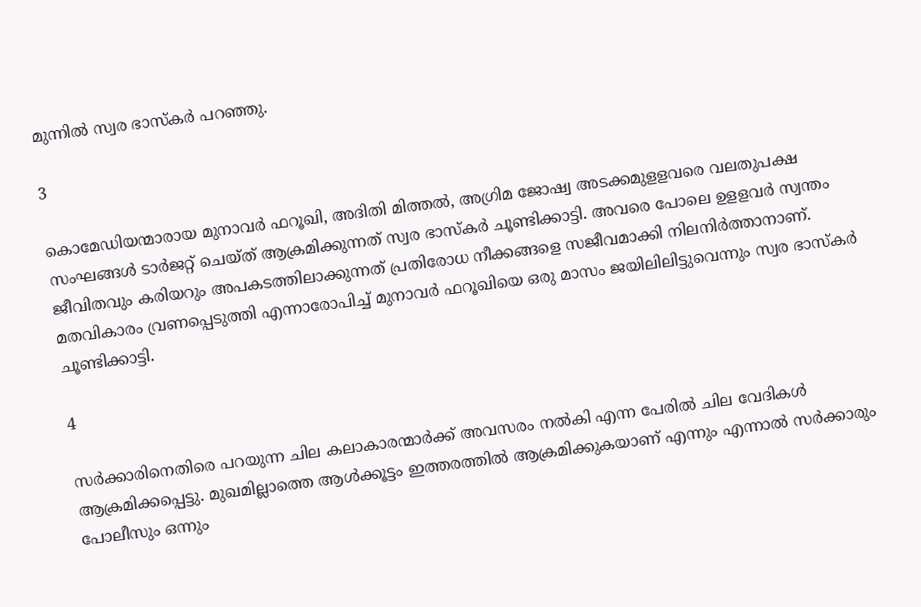മുന്നില്‍ സ്വര ഭാസ്‌കര്‍ പറഞ്ഞു.

3

കൊമേഡിയന്മാരായ മുനാവര്‍ ഫറൂഖി, അദിതി മിത്തല്‍, അഗ്രിമ ജോഷ്വ അടക്കമുളളവരെ വലതുപക്ഷ സംഘങ്ങള്‍ ടാര്‍ജറ്റ് ചെയ്ത് ആക്രമിക്കുന്നത് സ്വര ഭാസ്‌കര്‍ ചൂണ്ടിക്കാട്ടി. അവരെ പോലെ ഉളളവര്‍ സ്വന്തം ജീവിതവും കരിയറും അപകടത്തിലാക്കുന്നത് പ്രതിരോധ നീക്കങ്ങളെ സജീവമാക്കി നിലനിര്‍ത്താനാണ്. മതവികാരം വ്രണപ്പെടുത്തി എന്നാരോപിച്ച് മുനാവര്‍ ഫറൂഖിയെ ഒരു മാസം ജയിലിലിട്ടുവെന്നും സ്വര ഭാസ്‌കര്‍ ചൂണ്ടിക്കാട്ടി.

4

സര്‍ക്കാരിനെതിരെ പറയുന്ന ചില കലാകാരന്മാര്‍ക്ക് അവസരം നല്‍കി എന്ന പേരില്‍ ചില വേദികള്‍ ആക്രമിക്കപ്പെട്ടു. മുഖമില്ലാത്തെ ആള്‍ക്കൂട്ടം ഇത്തരത്തില്‍ ആക്രമിക്കുകയാണ് എന്നും എന്നാല്‍ സര്‍ക്കാരും പോലീസും ഒന്നും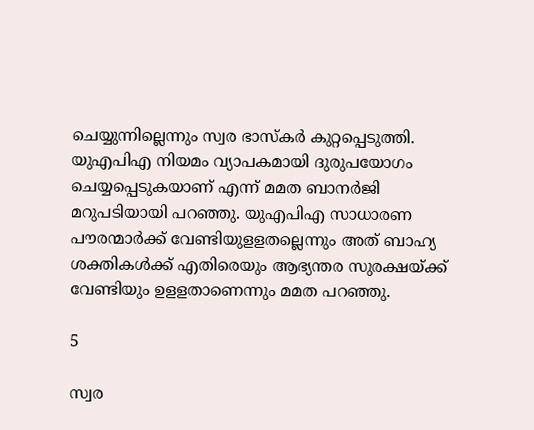ചെയ്യുന്നില്ലെന്നും സ്വര ഭാസ്‌കര്‍ കുറ്റപ്പെടുത്തി. യുഎപിഎ നിയമം വ്യാപകമായി ദുരുപയോഗം ചെയ്യപ്പെടുകയാണ് എന്ന് മമത ബാനര്‍ജി മറുപടിയായി പറഞ്ഞു. യുഎപിഎ സാധാരണ പൗരന്മാര്‍ക്ക് വേണ്ടിയുളളതല്ലെന്നും അത് ബാഹ്യ ശക്തികള്‍ക്ക് എതിരെയും ആഭ്യന്തര സുരക്ഷയ്ക്ക് വേണ്ടിയും ഉളളതാണെന്നും മമത പറഞ്ഞു.

5

സ്വര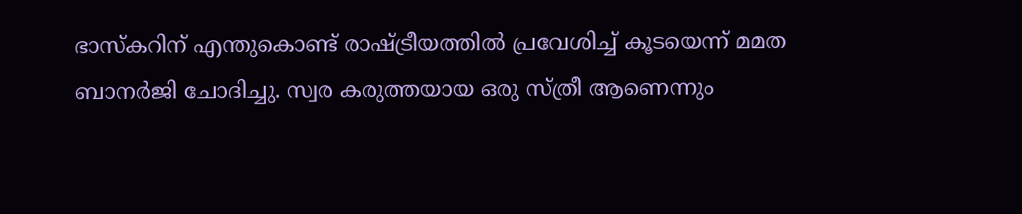ഭാസ്‌കറിന് എന്തുകൊണ്ട് രാഷ്ട്രീയത്തില്‍ പ്രവേശിച്ച് കൂടയെന്ന് മമത ബാനര്‍ജി ചോദിച്ചു. സ്വര കരുത്തയായ ഒരു സ്ത്രീ ആണെന്നും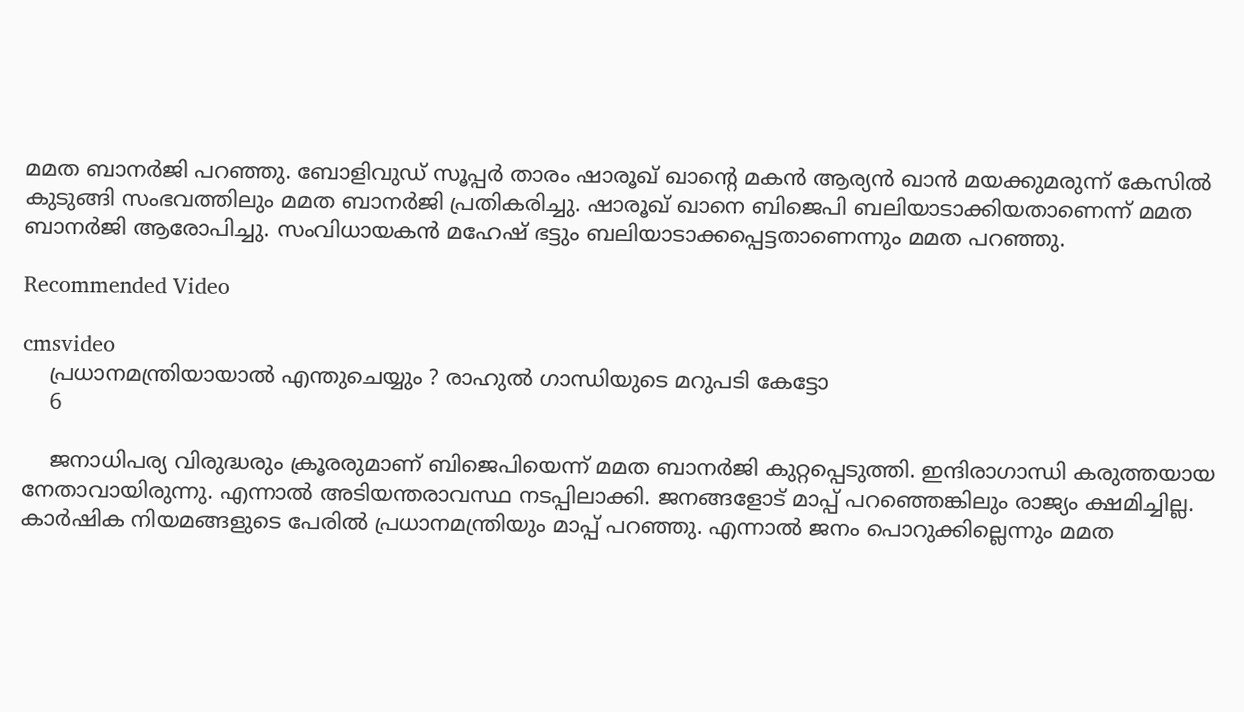മമത ബാനര്‍ജി പറഞ്ഞു. ബോളിവുഡ് സൂപ്പര്‍ താരം ഷാരൂഖ് ഖാന്റെ മകന്‍ ആര്യന്‍ ഖാന്‍ മയക്കുമരുന്ന് കേസില്‍ കുടുങ്ങി സംഭവത്തിലും മമത ബാനര്‍ജി പ്രതികരിച്ചു. ഷാരൂഖ് ഖാനെ ബിജെപി ബലിയാടാക്കിയതാണെന്ന് മമത ബാനര്‍ജി ആരോപിച്ചു. സംവിധായകന്‍ മഹേഷ് ഭട്ടും ബലിയാടാക്കപ്പെട്ടതാണെന്നും മമത പറഞ്ഞു.

Recommended Video

cmsvideo
    പ്രധാനമന്ത്രിയായാൽ എന്തുചെയ്യും ? രാഹുൽ ഗാന്ധിയുടെ മറുപടി കേട്ടോ
    6

    ജനാധിപര്യ വിരുദ്ധരും ക്രൂരരുമാണ് ബിജെപിയെന്ന് മമത ബാനര്‍ജി കുറ്റപ്പെടുത്തി. ഇന്ദിരാഗാന്ധി കരുത്തയായ നേതാവായിരുന്നു. എന്നാല്‍ അടിയന്തരാവസ്ഥ നടപ്പിലാക്കി. ജനങ്ങളോട് മാപ്പ് പറഞ്ഞെങ്കിലും രാജ്യം ക്ഷമിച്ചില്ല. കാര്‍ഷിക നിയമങ്ങളുടെ പേരില്‍ പ്രധാനമന്ത്രിയും മാപ്പ് പറഞ്ഞു. എന്നാല്‍ ജനം പൊറുക്കില്ലെന്നും മമത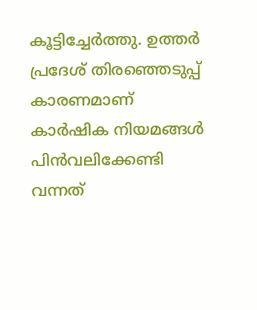കൂട്ടിച്ചേര്‍ത്തു. ഉത്തര്‍ പ്രദേശ് തിരഞ്ഞെടുപ്പ് കാരണമാണ് കാര്‍ഷിക നിയമങ്ങള്‍ പിന്‍വലിക്കേണ്ടി വന്നത്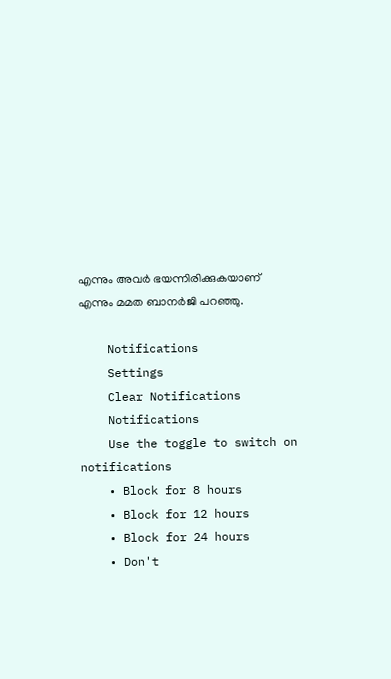എന്നും അവര്‍ ഭയന്നിരിക്കുകയാണ് എന്നും മമത ബാനര്‍ജി പറഞ്ഞു.

    Notifications
    Settings
    Clear Notifications
    Notifications
    Use the toggle to switch on notifications
    • Block for 8 hours
    • Block for 12 hours
    • Block for 24 hours
    • Don't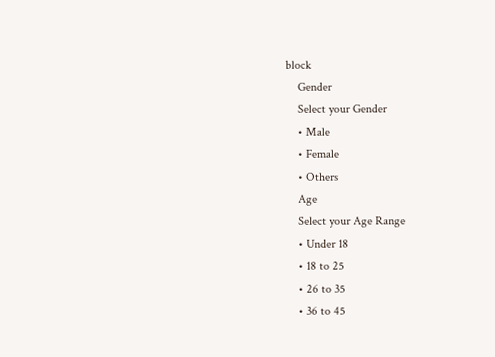block
    Gender
    Select your Gender
    • Male
    • Female
    • Others
    Age
    Select your Age Range
    • Under 18
    • 18 to 25
    • 26 to 35
    • 36 to 45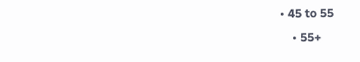• 45 to 55
    • 55+